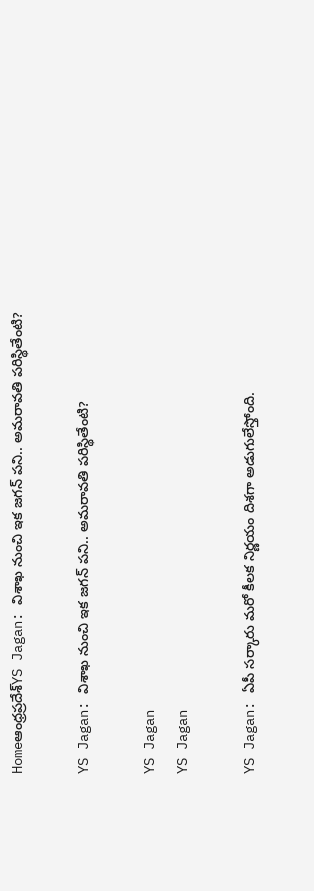Homeఆంధ్రప్రదేశ్‌YS Jagan: విశాఖ నుంచి ఇక జగన్ పని.. అమరావతి పరిస్థితేంటి?

YS Jagan: విశాఖ నుంచి ఇక జగన్ పని.. అమరావతి పరిస్థితేంటి?

YS Jagan
YS Jagan

YS Jagan: ఏపీ సర్కారు మరో కీలక నిర్ణయం దిశగా అడుగులేస్తోంది.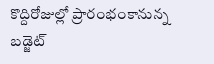కొద్దిరోజుల్లో ప్రారంభంకానున్న బడ్జెట్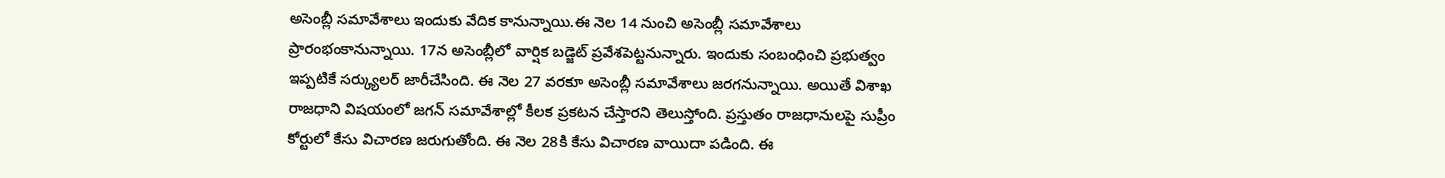అసెంబ్లీ సమావేశాలు ఇందుకు వేదిక కానున్నాయి.ఈ నెల 14 నుంచి అసెంబ్లీ సమావేశాలు ప్రారంభంకానున్నాయి. 17న అసెంబ్లీలో వార్షిక బడ్జెట్ ప్రవేశపెట్టనున్నారు. ఇందుకు సంబంధించి ప్రభుత్వం ఇప్పటికే సర్క్యులర్ జారీచేసింది. ఈ నెల 27 వరకూ అసెంబ్లీ సమావేశాలు జరగనున్నాయి. అయితే విశాఖ రాజధాని విషయంలో జగన్ సమావేశాల్లో కీలక ప్రకటన చేస్తారని తెలుస్తోంది. ప్రస్తుతం రాజధానులపై సుప్రీం కోర్టులో కేసు విచారణ జరుగుతోంది. ఈ నెల 28కి కేసు విచారణ వాయిదా పడింది. ఈ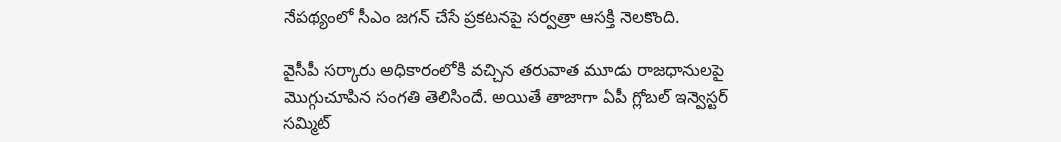నేపథ్యంలో సీఎం జగన్ చేసే ప్రకటనపై సర్వత్రా ఆసక్తి నెలకొంది.

వైసీపీ సర్కారు అధికారంలోకి వచ్చిన తరువాత మూడు రాజధానులపై మొగ్గుచూపిన సంగతి తెలిసిందే. అయితే తాజాగా ఏపీ గ్లోబల్ ఇన్వెస్టర్ సమ్మిట్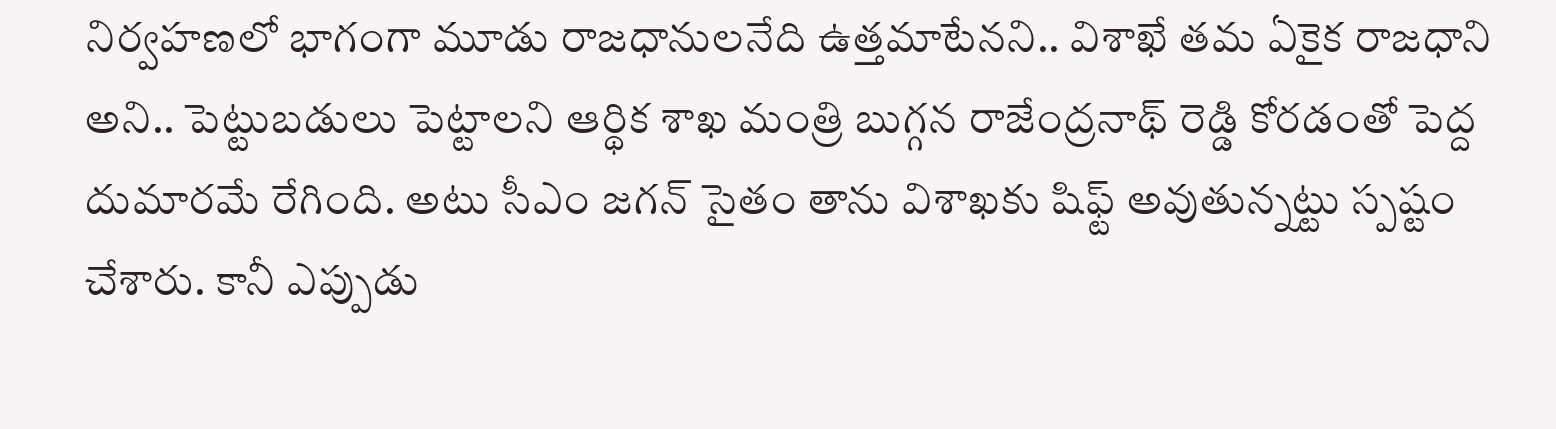నిర్వహణలో భాగంగా మూడు రాజధానులనేది ఉత్తమాటేనని.. విశాఖే తమ ఏకైక రాజధాని అని.. పెట్టుబడులు పెట్టాలని ఆర్థిక శాఖ మంత్రి బుగ్గన రాజేంద్రనాథ్ రెడ్డి కోరడంతో పెద్ద దుమారమే రేగింది. అటు సీఎం జగన్ సైతం తాను విశాఖకు షిఫ్ట్ అవుతున్నట్టు స్పష్టం చేశారు. కానీ ఎప్పుడు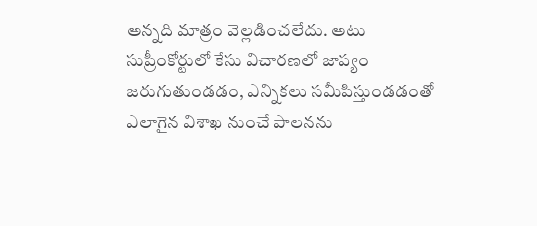అన్నది మాత్రం వెల్లడించలేదు. అటు సుప్రీంకోర్టులో కేసు విచారణలో జాప్యం జరుగుతుండడం, ఎన్నికలు సమీపిస్తుండడంతో ఎలాగైన విశాఖ నుంచే పాలనను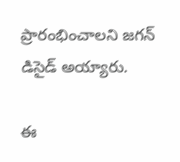ప్రారంభించాలని జగన్ డిసైడ్ అయ్యారు.

ఈ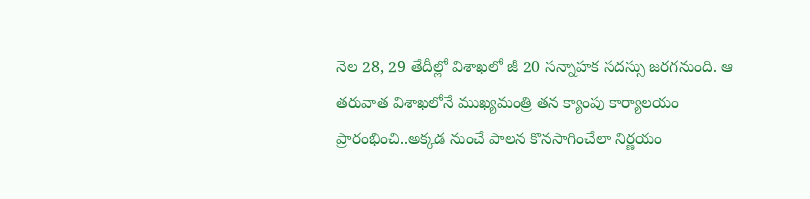నెల 28, 29 తేదీల్లో విశాఖలో జీ 20 సన్నాహక సదస్సు జరగనుంది. ఆ తరువాత విశాఖలోనే ముఖ్యమంత్రి తన క్యాంపు కార్యాలయం ప్రారంభించి..అక్కడ నుంచే పాలన కొనసాగించేలా నిర్ణయం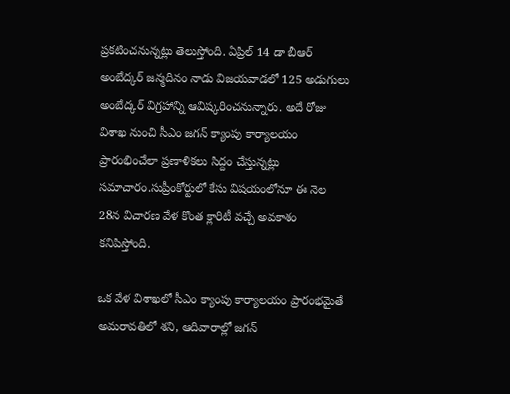ప్రకటించనున్నట్లు తెలుస్తోంది. ఏప్రిల్ 14 డా బీఆర్ అంబేద్కర్ జన్మదినం నాడు విజయవాడలో 125 అడుగులు అంబేద్కర్ విగ్రహాన్ని ఆవిష్కరించనున్నారు. అదే రోజు విశాఖ నుంచి సీఎం జగన్ క్యాంపు కార్యాలయం ప్రారంభించేలా ప్రణాళికలు సిద్దం చేస్తున్నట్లు సమాచారం.సుప్రీంకోర్టులో కేసు విషయంలోనూ ఈ నెల 28న విచారణ వేళ కొంత క్లారిటీ వచ్చే అవకాశం కనిపిస్తోంది.

ఒక వేళ విశాఖలో సీఎం క్యాంపు కార్యాలయం ప్రారంభమైతే అమరావతిలో శని, ఆదివారాల్లో జగన్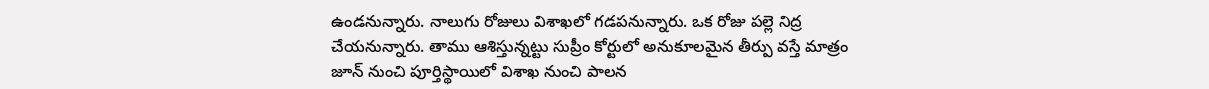ఉండనున్నారు. నాలుగు రోజులు విశాఖలో గడపనున్నారు. ఒక రోజు పల్లె నిద్ర చేయనున్నారు. తాము ఆశిస్తున్నట్టు సుప్రీం కోర్టులో అనుకూలమైన తీర్పు వస్తే మాత్రం జూన్ నుంచి పూర్తిస్థాయిలో విశాఖ నుంచి పాలన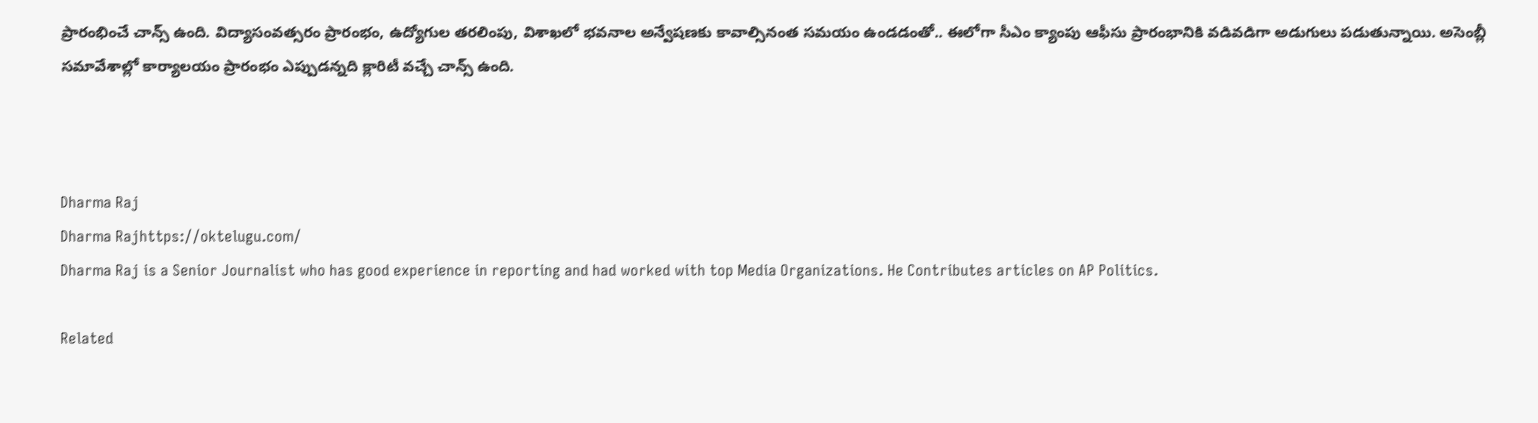ప్రారంభించే చాన్స్ ఉంది. విద్యాసంవత్సరం ప్రారంభం, ఉద్యోగుల తరలింపు, విశాఖలో భవనాల అన్వేషణకు కావాల్సినంత సమయం ఉండడంతో.. ఈలోగా సీఎం క్యాంపు ఆఫీసు ప్రారంభానికి వడివడిగా అడుగులు పడుతున్నాయి. అసెంబ్లీ సమావేశాల్లో కార్యాలయం ప్రారంభం ఎప్పుడన్నది క్లారిటీ వచ్చే చాన్స్ ఉంది.



Dharma Raj
Dharma Rajhttps://oktelugu.com/
Dharma Raj is a Senior Journalist who has good experience in reporting and had worked with top Media Organizations. He Contributes articles on AP Politics.

Related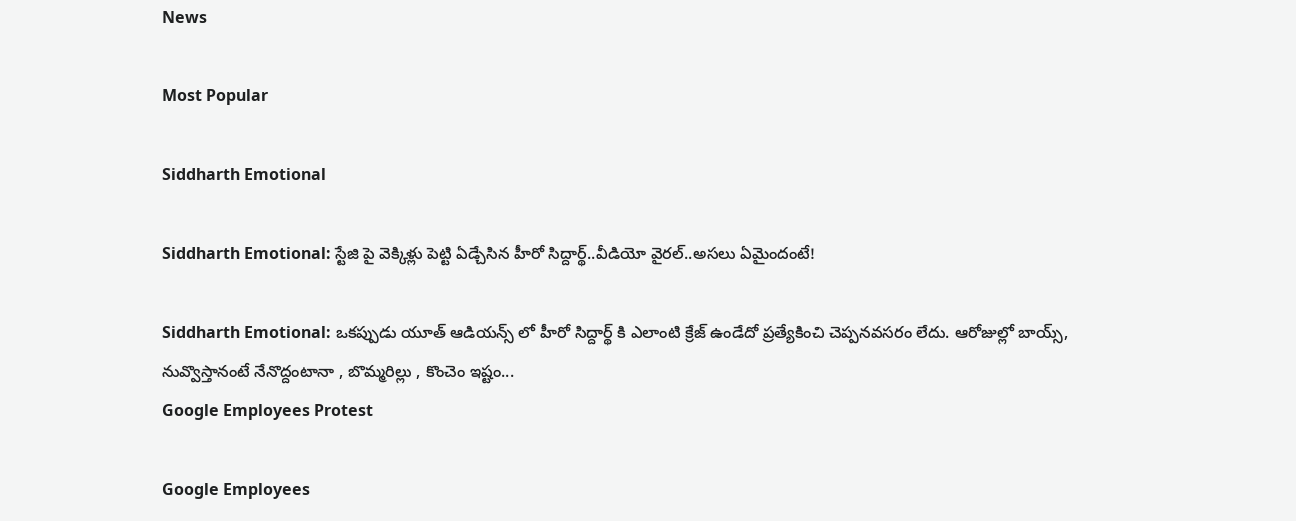News

Most Popular

Siddharth Emotional

Siddharth Emotional: స్టేజి పై వెక్కిళ్లు పెట్టి ఏడ్చేసిన హీరో సిద్దార్థ్..వీడియో వైరల్..అసలు ఏమైందంటే!

Siddharth Emotional: ఒకప్పుడు యూత్ ఆడియన్స్ లో హీరో సిద్దార్థ్ కి ఎలాంటి క్రేజ్ ఉండేదో ప్రత్యేకించి చెప్పనవసరం లేదు. ఆరోజుల్లో బాయ్స్, నువ్వొస్తానంటే నేనొద్దంటానా , బొమ్మరిల్లు , కొంచెం ఇష్టం...
Google Employees Protest

Google Employees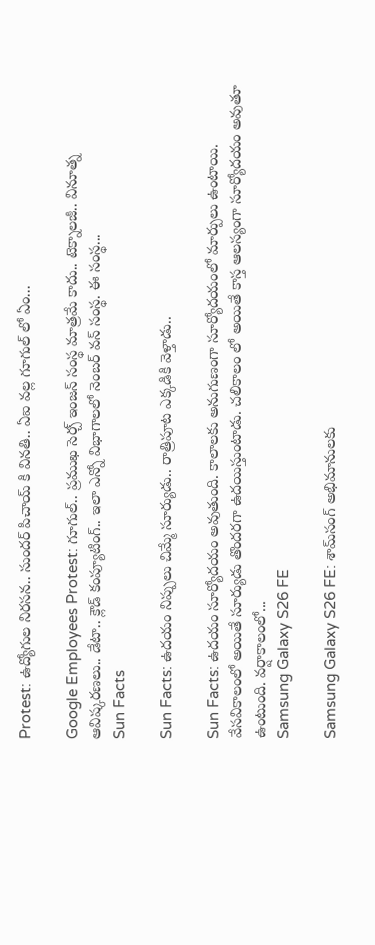Protest: ఉద్యోగుల నిరసన.. సుందర్ పిచాయ్ కి వినతి.. ఏఐ వల్ల గూగుల్ లో ఏం...

Google Employees Protest: గూగుల్.. ప్రముఖ సెర్చ్ ఇంజన్ సంస్థ మాత్రమే కాదు.. టెక్నాలజీ.. వినూత్న ఆవిష్కరణలు.. డేటా.. క్లౌడ్ కంప్యూటింగ్.. ఇలా ఎన్నో విభాగాలలో నెంబర్ వన్ సంస్థ. ఈ సంస్థ...
Sun Facts

Sun Facts: ఉదయం నిప్పులు చిమ్మే సూర్యుడు.. రాత్రిపూట ఎక్కడికి వెళ్తాడు..

Sun Facts: ఉదయం సూర్యోదయం అవుతుంది. కాలాలకు అనుగుణంగా సూర్యోదయంలో మార్పులు ఉంటాయి. వేసవికాలంలో అయితే సూర్యుడు తొందరగా ఉదయిస్తుంటాడు. చలికాలం లో అయితే కాస్త ఆలస్యంగా సూర్యోదయం అవుతూ ఉంటుంది. వర్షాకాలంలో...
Samsung Galaxy S26 FE

Samsung Galaxy S26 FE: శామ్‌సంగ్ అభిమానులకు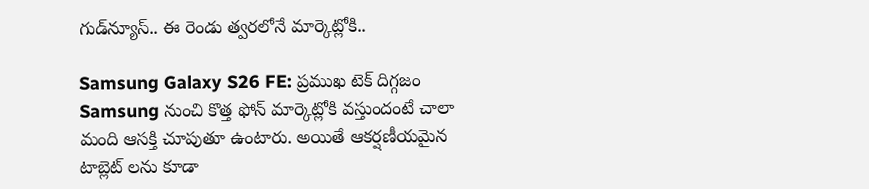గుడ్‌న్యూస్.. ఈ రెండు త్వరలోనే మార్కెట్లోకి..

Samsung Galaxy S26 FE: ప్రముఖ టెక్ దిగ్గజం Samsung నుంచి కొత్త ఫోన్ మార్కెట్లోకి వస్తుందంటే చాలా మంది ఆసక్తి చూపుతూ ఉంటారు. అయితే ఆకర్షణీయమైన టాబ్లెట్ లను కూడా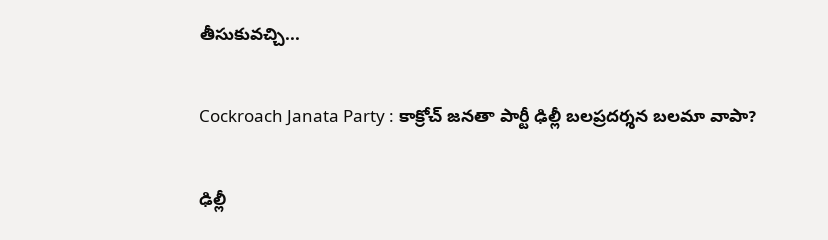తీసుకువచ్చి...

Cockroach Janata Party : కాక్రోచ్ జనతా పార్టీ ఢిల్లీ బలప్రదర్శన బలమా వాపా?

ఢిల్లీ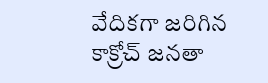వేదికగా జరిగిన కాక్రోచ్ జనతా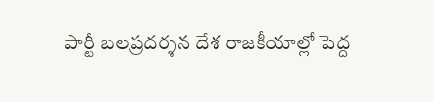పార్టీ బలప్రదర్శన దేశ రాజకీయాల్లో పెద్ద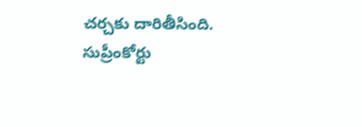చర్చకు దారితీసింది. సుప్రీంకోర్టు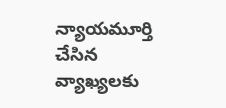న్యాయమూర్తి చేసిన వ్యాఖ్యలకు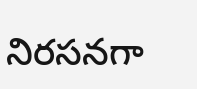నిరసనగా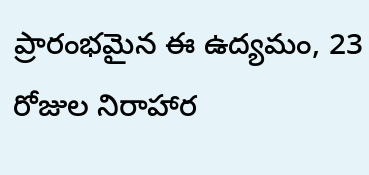ప్రారంభమైన ఈ ఉద్యమం, 23 రోజుల నిరాహార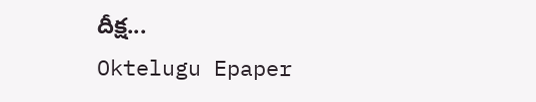దీక్ష...
Oktelugu Epaper